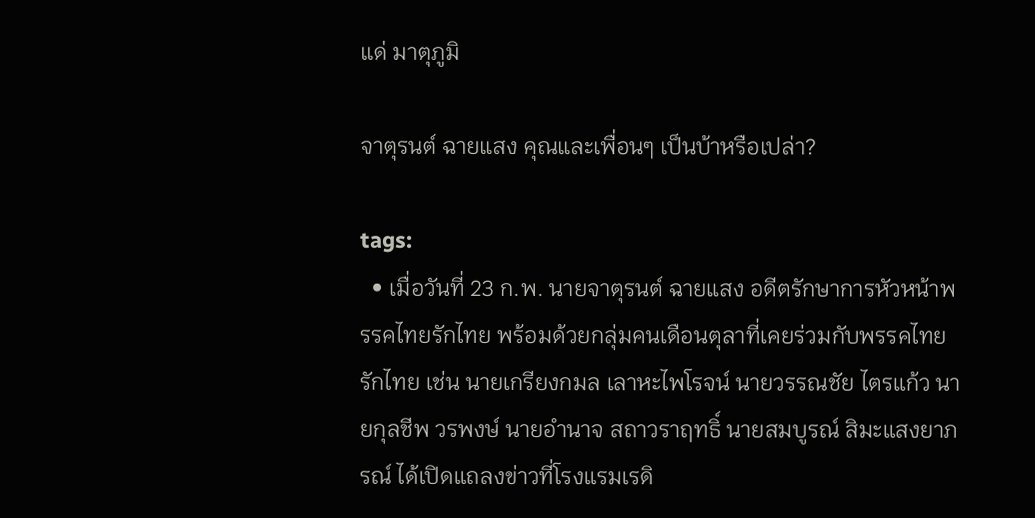แด่ มาตุภูมิ

จาตุรนต์ ฉายแสง คุณและเพื่อนๆ เป็นบ้าหรือเปล่า?

tags:
  • เมื่อวันที่ 23 ก.พ. นายจาตุรนต์ ฉายแสง อดีตรักษาการหัวหน้าพรรคไทยรักไทย พร้อมด้วยกลุ่มคนเดือนตุลาที่เคยร่วมกับพรรคไทยรักไทย เช่น นายเกรียงกมล เลาหะไพโรจน์ นายวรรณชัย ไตรแก้ว นายกุลชีพ วรพงษ์ นายอำนาจ สถาวราฤทธิ์ นายสมบูรณ์ สิมะแสงยาภรณ์ ได้เปิดแถลงข่าวที่โรงแรมเรดิ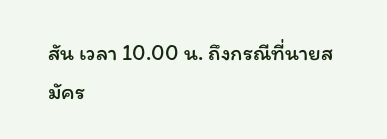สัน เวลา 10.00 น. ถึงกรณีที่นายสมัคร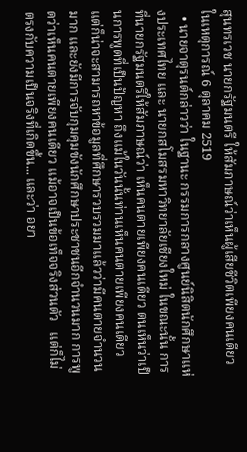สุนทรเวช นายกรัฐมนตรี ให้สัมภาษณ์ว่าเห็นผู้เสียชีวิตเพียงคนเดียวในเหตุการณ์ 6 ตุลาคม 2519
  • นายจาตุรนต์กล่าวว่า ในฐานะ กรรมการกลางศูนย์นิสิตนักศึกษาแห่งประเทศไทย และ นายกสโมสรมหาวิทยาลัยเชียงใหม่ ในขณะนั้น การที่นายกรัฐมนตรีให้สัมภาษณ์ว่า เห็นคนตายเพียงคนเดียว ตนเห็นว่าเป็นการพูดที่เป็นปัญหา ถึงแม้ในวันนั้นท่านเห็นคนตายเพียงคนเดียว แต่ก็น่าจะสามารถหาข้อมูลที่ศึกษารวบรวมมาแล้วว่ามีคนตายจำนวนมาก และยังมีการจับกุมคุมขังนักศึกษาประชาชนอีกจำนวนมาก การพูดว่าเห็นคนตายเพียงคนเดียว แม้อาจเป็นข้อเท็จจริงส่วนตัว   แต่ก็ไม่ตรงกับความเป็นจริงที่เกิดขึ้น... และว่า อยา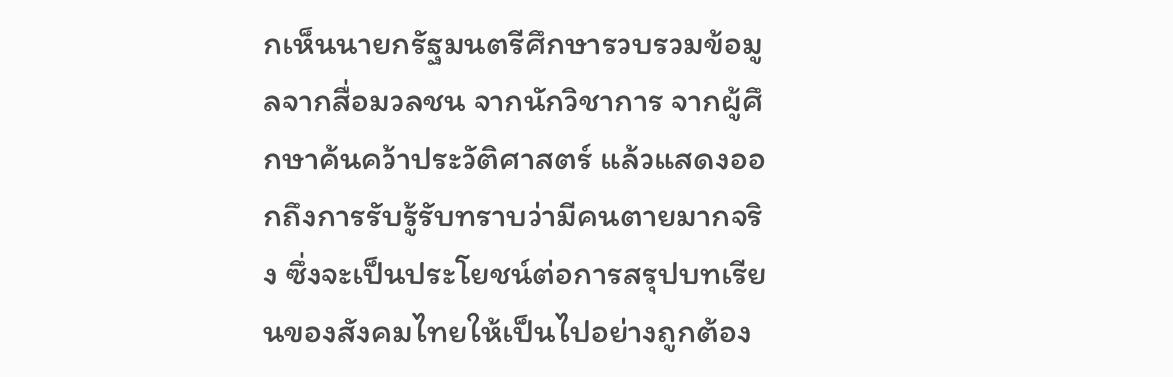กเห็นนายกรัฐมนตรีศึกษารวบรวมข้อมูลจากสื่อมวลชน จากนักวิชาการ จากผู้ศึกษาค้นคว้าประวัติศาสตร์ แล้วแสดงออกถึงการรับรู้รับทราบว่ามีคนตายมากจริง ซึ่งจะเป็นประโยชน์ต่อการสรุปบทเรียนของสังคมไทยให้เป็นไปอย่างถูกต้อง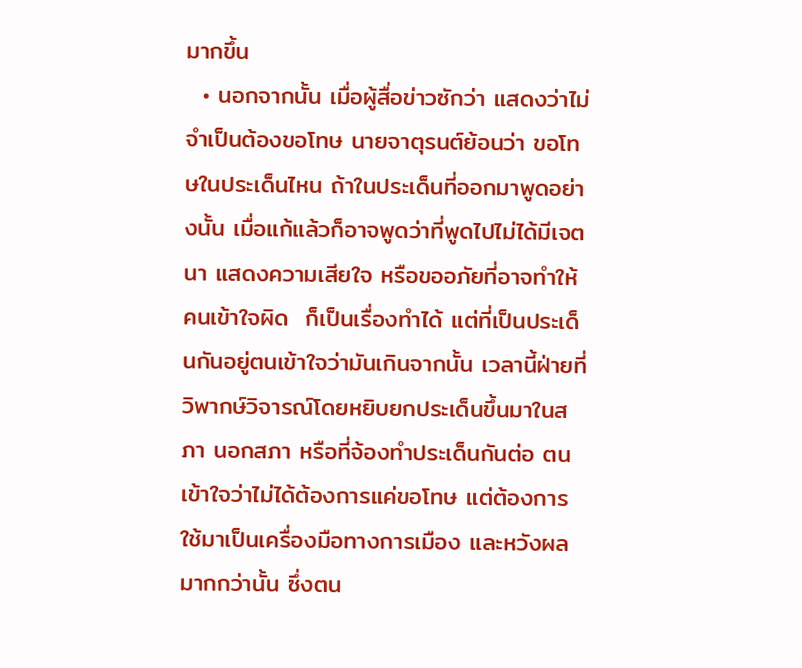มากขึ้น
  • นอกจากนั้น เมื่อผู้สื่อข่าวซักว่า แสดงว่าไม่จำเป็นต้องขอโทษ นายจาตุรนต์ย้อนว่า ขอโทษในประเด็นไหน ถ้าในประเด็นที่ออกมาพูดอย่างนั้น เมื่อแก้แล้วก็อาจพูดว่าที่พูดไปไม่ได้มีเจตนา แสดงความเสียใจ หรือขออภัยที่อาจทำให้คนเข้าใจผิด  ก็เป็นเรื่องทำได้ แต่ที่เป็นประเด็นกันอยู่ตนเข้าใจว่ามันเกินจากนั้น เวลานี้ฝ่ายที่วิพากษ์วิจารณ์โดยหยิบยกประเด็นขึ้นมาในสภา นอกสภา หรือที่จ้องทำประเด็นกันต่อ ตนเข้าใจว่าไม่ได้ต้องการแค่ขอโทษ แต่ต้องการใช้มาเป็นเครื่องมือทางการเมือง และหวังผลมากกว่านั้น ซึ่งตน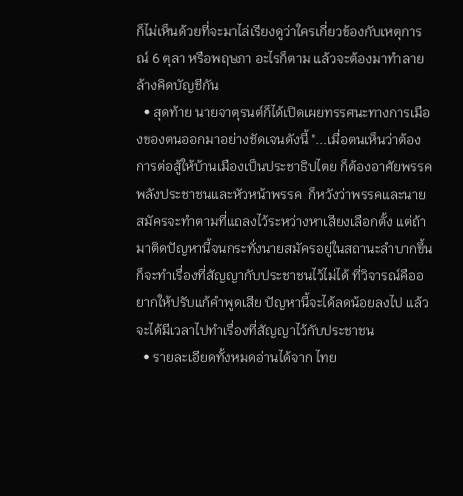ก็ไม่เห็นด้วยที่จะมาไล่เรียงดูว่าใครเกี่ยวข้องกับเหตุการณ์ 6 ตุลา หรือพฤษภา อะไรก็ตาม แล้วจะต้องมาทำลายล้างคิดบัญชีกัน
  • สุดท้าย นายจาตุรนต์ก็ได้เปิดเผยทรรศนะทางการเมืองของตนออกมาอย่างชัดเจนดังนี้ "...เมื่อตนเห็นว่าต้องการต่อสู้ให้บ้านเมืองเป็นประชาธิปไตย ก็ต้องอาศัยพรรคพลังประชาชนและหัวหน้าพรรค  ก็หวังว่าพรรคและนายสมัครจะทำตามที่แถลงไว้ระหว่างหาเสียงเลือกตั้ง แต่ถ้ามาติดปัญหานี้จนกระทั่งนายสมัครอยู่ในสถานะลำบากขึ้น ก็จะทำเรื่องที่สัญญากับประชาชนไว้ไม่ได้ ที่วิจารณ์คืออยากให้ปรับแก้คำพูดเสีย ปัญหานี้จะได้ลดน้อยลงไป แล้วจะได้มีเวลาไปทำเรื่องที่สัญญาไว้กับประชาชน
  • รายละเอียดทั้งหมดอ่านได้จาก ไทย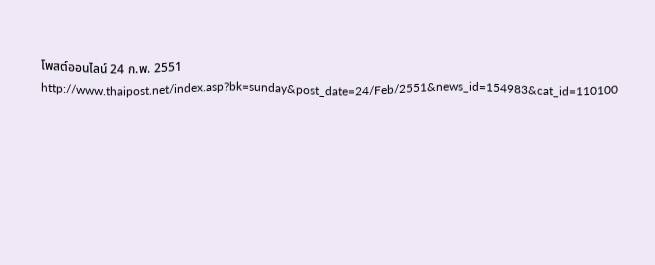โพสต์ออนไลน์ 24 ก.พ. 2551                               http://www.thaipost.net/index.asp?bk=sunday&post_date=24/Feb/2551&news_id=154983&cat_id=110100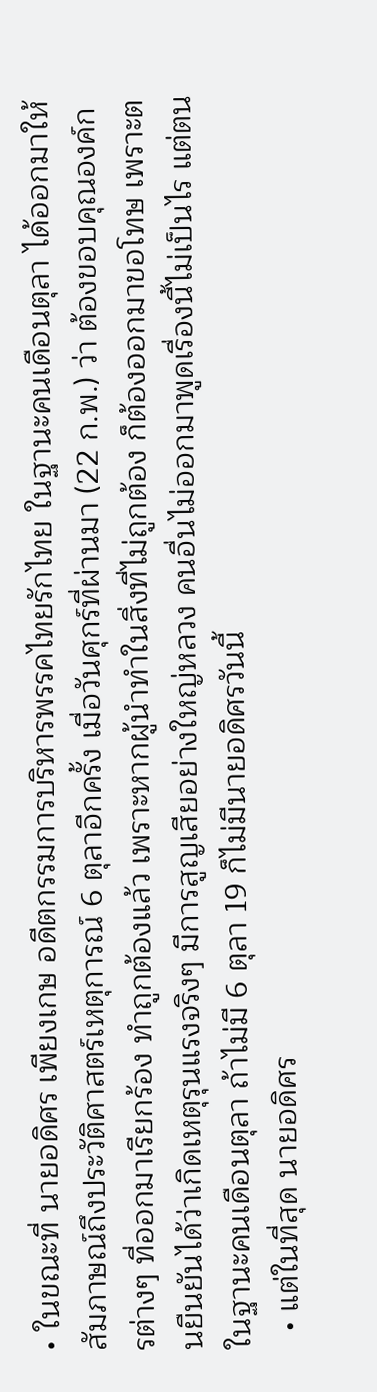• ในขณะที่ นายอดิศร เพียงเกษ อดีตกรรมการบริหารพรรคไทยรักไทย ในฐานะคนเดือนตุลา ได้ออกมาให้สัมภาษณ์ถึงประวัติศาสตร์เหตุการณ์ 6 ตุลาอีกครั้ง เมื่อวันศุกร์ที่ผ่านมา (22 ก.พ.) ว่า ต้องขอบคุณองค์กรต่างๆ ที่ออกมาเรียกร้อง ทำถูกต้องแล้ว เพราะหากผู้นำทำในสิ่งที่ไม่ถูกต้อง ก็ต้องออกมาขอโทษ เพราะตนยืนยันได้ว่าเกิดเหตุรุนแรงจริงๆ มีการสูญเสียอย่างใหญ่หลวง คนอื่นไม่ออกมาพูดเรื่องนี้ไม่เป็นไร แต่ตนในฐานะคนเดือนตุลา ถ้าไม่มี 6 ตุลา 19 ก็ไม่มีนายอดิศรวันนี้
  • แต่ในที่สุด นายอดิศร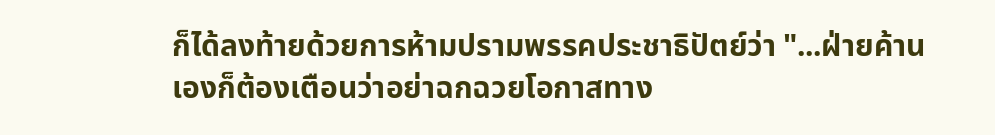ก็ได้ลงท้ายด้วยการห้ามปรามพรรคประชาธิปัตย์ว่า "...ฝ่ายค้านเองก็ต้องเตือนว่าอย่าฉกฉวยโอกาสทาง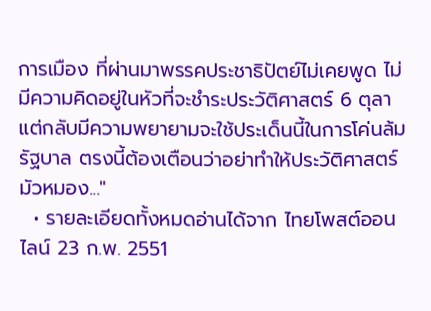การเมือง ที่ผ่านมาพรรคประชาธิปัตย์ไม่เคยพูด ไม่มีความคิดอยู่ในหัวที่จะชำระประวัติศาสตร์ 6 ตุลา แต่กลับมีความพยายามจะใช้ประเด็นนี้ในการโค่นล้มรัฐบาล ตรงนี้ต้องเตือนว่าอย่าทำให้ประวัติศาสตร์มัวหมอง..."
  • รายละเอียดทั้งหมดอ่านได้จาก ไทยโพสต์ออนไลน์ 23 ก.พ. 2551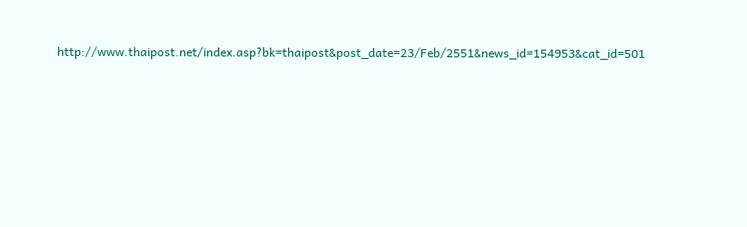http://www.thaipost.net/index.asp?bk=thaipost&post_date=23/Feb/2551&news_id=154953&cat_id=501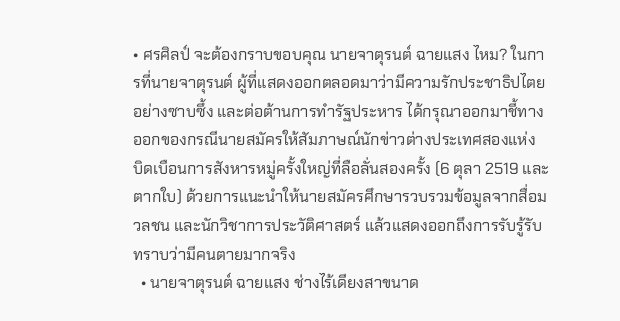• ศรศิลป์ จะต้องกราบขอบคุณ นายจาตุรนต์ ฉายแสง ไหม? ในการที่นายจาตุรนต์ ผู้ที่แสดงออกตลอดมาว่ามีความรักประชาธิปไตยอย่างซาบซึ้ง และต่อต้านการทำรัฐประหาร ได้กรุณาออกมาชี้ทางออกของกรณีนายสมัครให้สัมภาษณ์นักข่าวต่างประเทศสองแห่ง บิดเบือนการสังหารหมู่ครั้งใหญ่ที่ลือลั่นสองครั้ง (6 ตุลา 2519 และ ตากใบ) ด้วยการแนะนำให้นายสมัครศึกษารวบรวมข้อมูลจากสื่อมวลชน และนักวิชาการประวัติศาสตร์ แล้วแสดงออกถึงการรับรู้รับทราบว่ามีคนตายมากจริง
  • นายจาตุรนต์ ฉายแสง ช่างไร้เดียงสาขนาด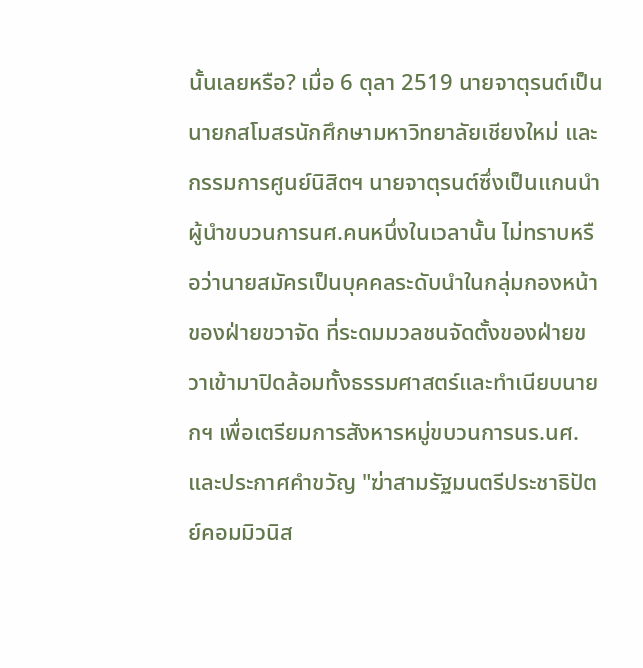นั้นเลยหรือ? เมื่อ 6 ตุลา 2519 นายจาตุรนต์เป็นนายกสโมสรนักศึกษามหาวิทยาลัยเชียงใหม่ และกรรมการศูนย์นิสิตฯ นายจาตุรนต์ซึ่งเป็นแกนนำผู้นำขบวนการนศ.คนหนึ่งในเวลานั้น ไม่ทราบหรือว่านายสมัครเป็นบุคคลระดับนำในกลุ่มกองหน้าของฝ่ายขวาจัด ที่ระดมมวลชนจัดตั้งของฝ่ายขวาเข้ามาปิดล้อมทั้งธรรมศาสตร์และทำเนียบนายกฯ เพื่อเตรียมการสังหารหมู่ขบวนการนร.นศ. และประกาศคำขวัญ "ฆ่าสามรัฐมนตรีประชาธิปัตย์คอมมิวนิส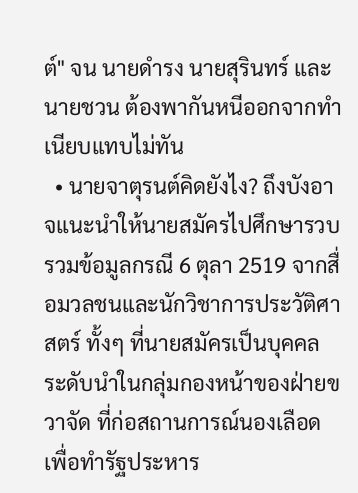ต์" จน นายดำรง นายสุรินทร์ และ นายชวน ต้องพากันหนีออกจากทำเนียบแทบไม่ทัน
  • นายจาตุรนต์คิดยังไง? ถึงบังอาจแนะนำให้นายสมัครไปศึกษารวบรวมข้อมูลกรณี 6 ตุลา 2519 จากสื่อมวลชนและนักวิชาการประวัติศาสตร์ ทั้งๆ ที่นายสมัครเป็นบุคคลระดับนำในกลุ่มกองหน้าของฝ่ายขวาจัด ที่ก่อสถานการณ์นองเลือดเพื่อทำรัฐประหาร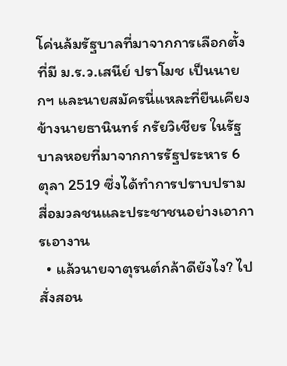โค่นล้มรัฐบาลที่มาจากการเลือกตั้ง ที่มี ม.ร.ว.เสนีย์ ปราโมช เป็นนายกฯ และนายสมัครนี่แหละที่ยืนเคียงข้างนายธานินทร์ กรัยวิเชียร ในรัฐบาลหอยที่มาจากการรัฐประหาร 6 ตุลา 2519 ซึ่งได้ทำการปราบปรามสื่อมวลชนและประชาชนอย่างเอาการเอางาน
  • แล้วนายจาตุรนต์กล้าดียังไง? ไปสั่งสอน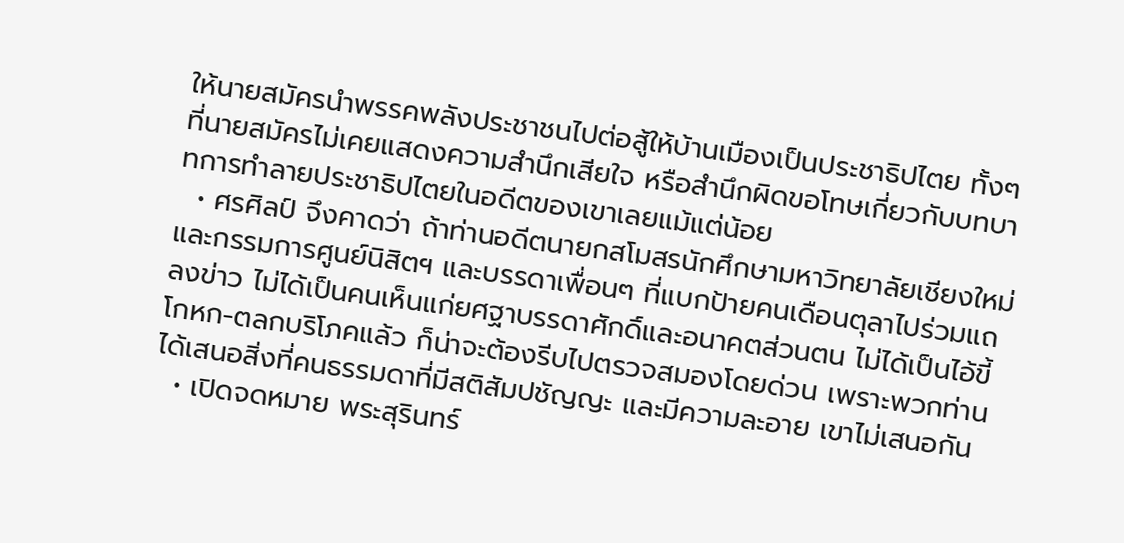ให้นายสมัครนำพรรคพลังประชาชนไปต่อสู้ให้บ้านเมืองเป็นประชาธิปไตย ทั้งๆ ที่นายสมัครไม่เคยแสดงความสำนึกเสียใจ หรือสำนึกผิดขอโทษเกี่ยวกับบทบาทการทำลายประชาธิปไตยในอดีตของเขาเลยแม้แต่น้อย
  • ศรศิลป์ จึงคาดว่า ถ้าท่านอดีตนายกสโมสรนักศึกษามหาวิทยาลัยเชียงใหม่ และกรรมการศูนย์นิสิตฯ และบรรดาเพื่อนๆ ที่แบกป้ายคนเดือนตุลาไปร่วมแถลงข่าว ไม่ได้เป็นคนเห็นแก่ยศฐาบรรดาศักดิ์และอนาคตส่วนตน ไม่ได้เป็นไอ้ขี้โกหก-ตลกบริโภคแล้ว ก็น่าจะต้องรีบไปตรวจสมองโดยด่วน เพราะพวกท่านได้เสนอสิ่งที่คนธรรมดาที่มีสติสัมปชัญญะ และมีความละอาย เขาไม่เสนอกัน
  • เปิดจดหมาย พระสุรินทร์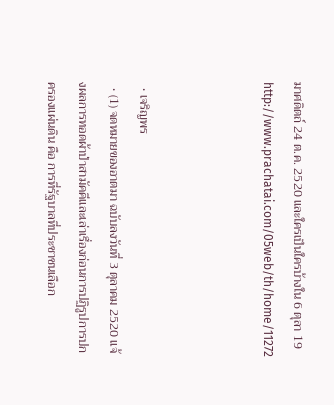มาศดิตถ์ 24 ต.ค. 2520 และใครเป็นใครบ้างใน 6 ตุลา 19 http://www.prachatai.com/05web/th/home/11272



  • เจริญพร
  • (1) จดหมายของอาตมา ฉบับลงวันที่ 3 ตุลาคม 2520 แจ้งผลการทอดผ้าป่าสามัคคีและเล่าเรื่องก่อนการปฏิรูปการปกครองแผ่นดิน คือ การที่รัฐบาลที่ประชาชนเลือก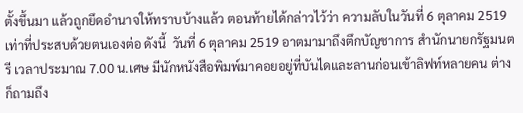ตั้งขึ้นมา แล้วถูกยึดอำนาจให้ทราบบ้างแล้ว ตอนท้ายได้กล่าวไว้ว่า ความลับในวันที่ 6 ตุลาคม 2519 เท่าที่ประสบด้วยตนเองต่อ ดังนี้  วันที่ 6 ตุลาคม 2519 อาตมามาถึงตึกบัญชาการ สำนักนายกรัฐมนตรี เวลาประมาณ 7.00 น.เศษ มีนักหนังสือพิมพ์มาคอยอยู่ที่บันไดและลานก่อนเข้าลิฟท์หลายคน ต่างก็ถามถึง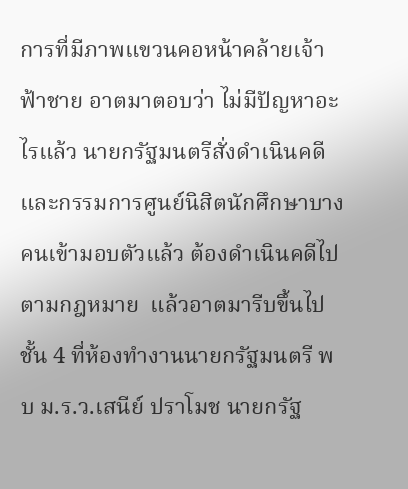การที่มีภาพแขวนคอหน้าคล้ายเจ้าฟ้าชาย อาตมาตอบว่า ไม่มีปัญหาอะไรแล้ว นายกรัฐมนตรีสั่งดำเนินคดี และกรรมการศูนย์นิสิตนักศึกษาบางคนเข้ามอบตัวแล้ว ต้องดำเนินคดีไปตามกฎหมาย  แล้วอาตมารีบขึ้นไปชั้น 4 ที่ห้องทำงานนายกรัฐมนตรี พบ ม.ร.ว.เสนีย์ ปราโมช นายกรัฐ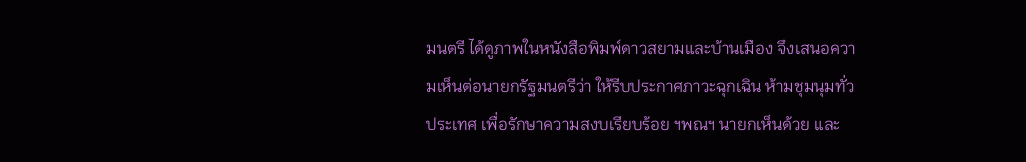มนตรี ได้ดูภาพในหนังสือพิมพ์ดาวสยามและบ้านเมือง จึงเสนอความเห็นต่อนายกรัฐมนตรีว่า ให้รีบประกาศภาวะฉุกเฉิน ห้ามชุมนุมทั่วประเทศ เพื่อรักษาความสงบเรียบร้อย ฯพณฯ นายกเห็นด้วย และ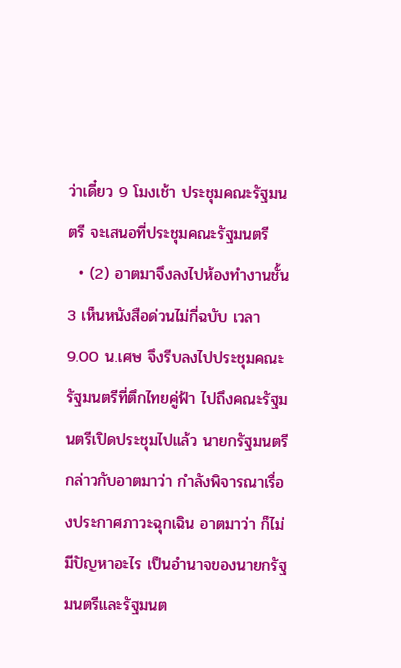ว่าเดี๋ยว 9 โมงเช้า ประชุมคณะรัฐมนตรี จะเสนอที่ประชุมคณะรัฐมนตรี
  • (2) อาตมาจึงลงไปห้องทำงานชั้น 3 เห็นหนังสือด่วนไม่กี่ฉบับ เวลา 9.00 น.เศษ จึงรีบลงไปประชุมคณะรัฐมนตรีที่ตึกไทยคู่ฟ้า ไปถึงคณะรัฐมนตรีเปิดประชุมไปแล้ว นายกรัฐมนตรีกล่าวกับอาตมาว่า กำลังพิจารณาเรื่องประกาศภาวะฉุกเฉิน อาตมาว่า ก็ไม่มีปัญหาอะไร เป็นอำนาจของนายกรัฐมนตรีและรัฐมนต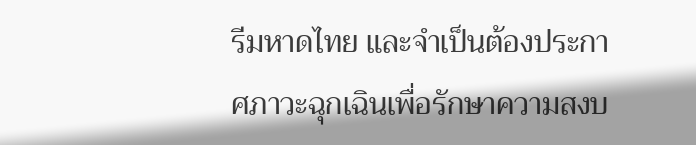รีมหาดไทย และจำเป็นต้องประกาศภาวะฉุกเฉินเพื่อรักษาความสงบ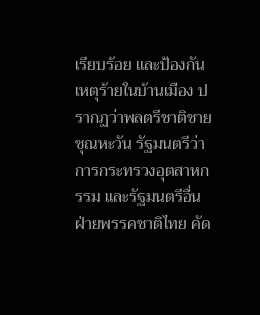เรียบร้อย และป้องกันเหตุร้ายในบ้านเมือง ปรากฏว่าพลตรีชาติชาย ชุณหะวัน รัฐมนตรีว่าการกระทรวงอุตสาหกรรม และรัฐมนตรีอื่นฝ่ายพรรคชาติไทย คัด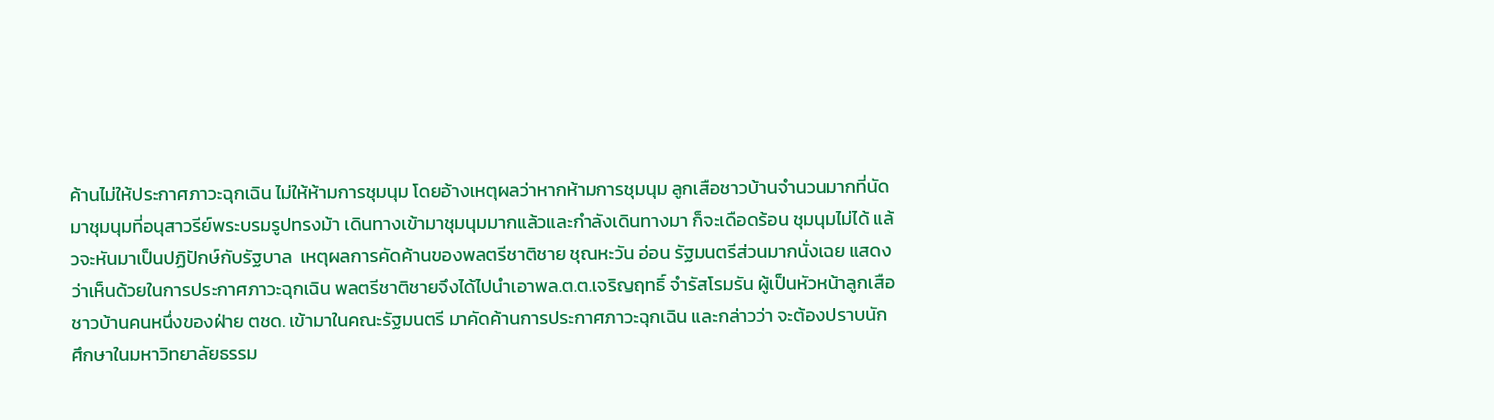ค้านไม่ให้ประกาศภาวะฉุกเฉิน ไม่ให้ห้ามการชุมนุม โดยอ้างเหตุผลว่าหากห้ามการชุมนุม ลูกเสือชาวบ้านจำนวนมากที่นัดมาชุมนุมที่อนุสาวรีย์พระบรมรูปทรงม้า เดินทางเข้ามาชุมนุมมากแล้วและกำลังเดินทางมา ก็จะเดือดร้อน ชุมนุมไม่ได้ แล้วจะหันมาเป็นปฏิปักษ์กับรัฐบาล  เหตุผลการคัดค้านของพลตรีชาติชาย ชุณหะวัน อ่อน รัฐมนตรีส่วนมากนั่งเฉย แสดงว่าเห็นด้วยในการประกาศภาวะฉุกเฉิน พลตรีชาติชายจึงได้ไปนำเอาพล.ต.ต.เจริญฤทธิ์ จำรัสโรมรัน ผู้เป็นหัวหน้าลูกเสือชาวบ้านคนหนึ่งของฝ่าย ตชด. เข้ามาในคณะรัฐมนตรี มาคัดค้านการประกาศภาวะฉุกเฉิน และกล่าวว่า จะต้องปราบนักศึกษาในมหาวิทยาลัยธรรม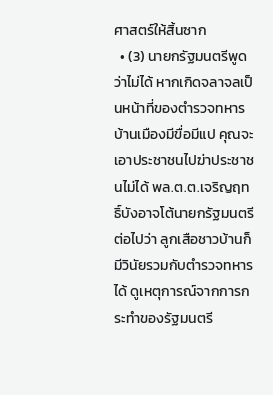ศาสตร์ให้สิ้นซาก
  • (3) นายกรัฐมนตรีพูดว่าไม่ได้ หากเกิดจลาจลเป็นหน้าที่ของตำรวจทหาร บ้านเมืองมีขื่อมีแป คุณจะเอาประชาชนไปฆ่าประชาชนไม่ได้ พล.ต.ต.เจริญฤทธิ์บังอาจโต้นายกรัฐมนตรีต่อไปว่า ลูกเสือชาวบ้านก็มีวินัยรวมกับตำรวจทหารได้ ดูเหตุการณ์จากการกระทำของรัฐมนตรี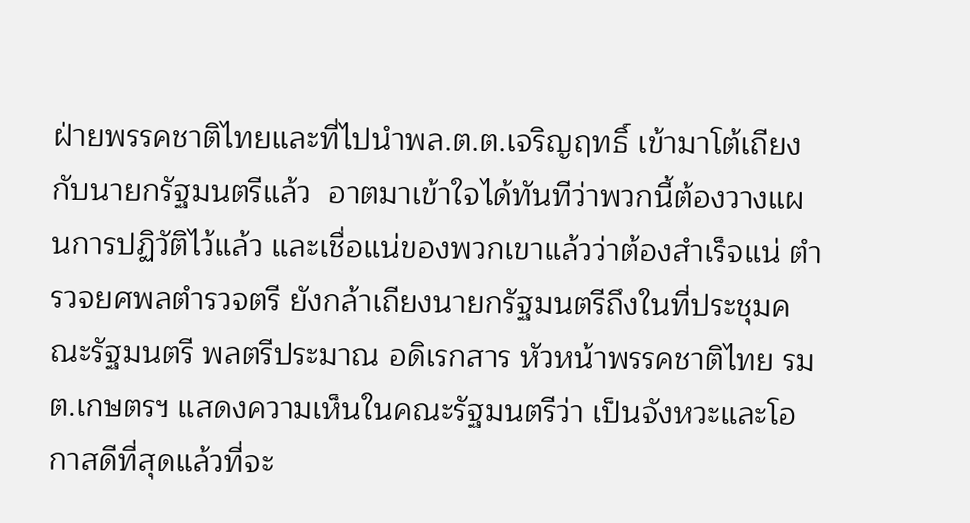ฝ่ายพรรคชาติไทยและที่ไปนำพล.ต.ต.เจริญฤทธิ์ เข้ามาโต้เถียงกับนายกรัฐมนตรีแล้ว  อาตมาเข้าใจได้ทันทีว่าพวกนี้ต้องวางแผนการปฏิวัติไว้แล้ว และเชื่อแน่ของพวกเขาแล้วว่าต้องสำเร็จแน่ ตำรวจยศพลตำรวจตรี ยังกล้าเถียงนายกรัฐมนตรีถึงในที่ประชุมคณะรัฐมนตรี พลตรีประมาณ อดิเรกสาร หัวหน้าพรรคชาติไทย รมต.เกษตรฯ แสดงความเห็นในคณะรัฐมนตรีว่า เป็นจังหวะและโอกาสดีที่สุดแล้วที่จะ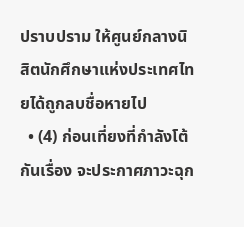ปราบปราม ให้ศูนย์กลางนิสิตนักศึกษาแห่งประเทศไทยได้ถูกลบชื่อหายไป
  • (4) ก่อนเที่ยงที่กำลังโต้กันเรื่อง จะประกาศภาวะฉุก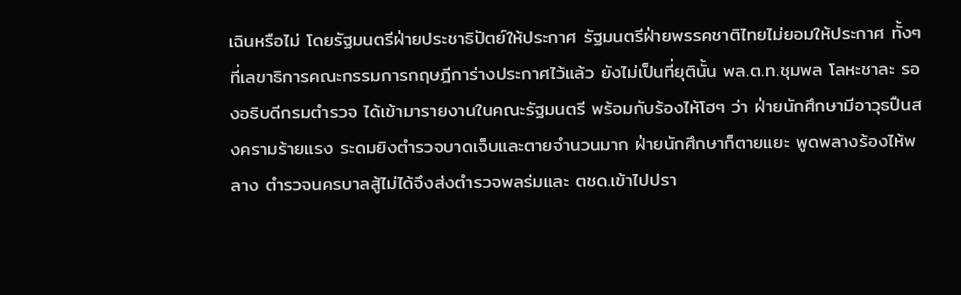เฉินหรือไม่ โดยรัฐมนตรีฝ่ายประชาธิปัตย์ให้ประกาศ รัฐมนตรีฝ่ายพรรคชาติไทยไม่ยอมให้ประกาศ ทั้งๆ ที่เลขาธิการคณะกรรมการกฤษฎีการ่างประกาศไว้แล้ว ยังไม่เป็นที่ยุตินั้น พล.ต.ท.ชุมพล โลหะชาละ รองอธิบดีกรมตำรวจ ได้เข้ามารายงานในคณะรัฐมนตรี พร้อมกับร้องไห้โฮๆ ว่า ฝ่ายนักศึกษามีอาวุธปืนสงครามร้ายแรง ระดมยิงตำรวจบาดเจ็บและตายจำนวนมาก ฝ่ายนักศึกษาก็ตายแยะ พูดพลางร้องไห้พลาง ตำรวจนครบาลสู้ไม่ได้จึงส่งตำรวจพลร่มและ ตชด.เข้าไปปรา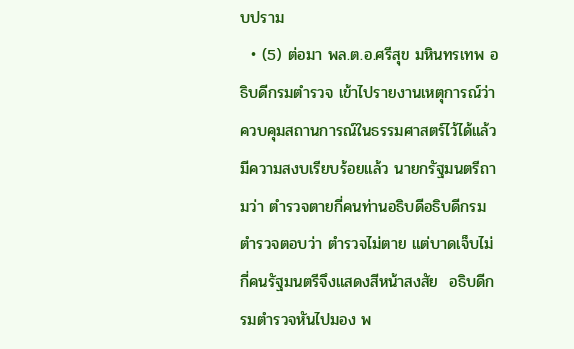บปราม
  • (5) ต่อมา พล.ต.อ.ศรีสุข มหินทรเทพ อธิบดีกรมตำรวจ เข้าไปรายงานเหตุการณ์ว่า ควบคุมสถานการณ์ในธรรมศาสตร์ไว้ได้แล้ว มีความสงบเรียบร้อยแล้ว นายกรัฐมนตรีถามว่า ตำรวจตายกี่คนท่านอธิบดีอธิบดีกรมตำรวจตอบว่า ตำรวจไม่ตาย แต่บาดเจ็บไม่กี่คนรัฐมนตรีจึงแสดงสีหน้าสงสัย  อธิบดีกรมตำรวจหันไปมอง พ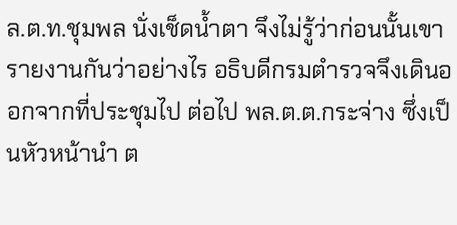ล.ต.ท.ชุมพล นั่งเช็ดน้ำตา จึงไม่รู้ว่าก่อนนั้นเขารายงานกันว่าอย่างไร อธิบดีกรมตำรวจจึงเดินออกจากที่ประชุมไป ต่อไป พล.ต.ต.กระจ่าง ซึ่งเป็นหัวหน้านำ ต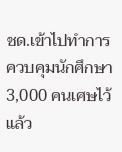ชด.เข้าไปทำการควบคุมนักศึกษา 3,000 คนเศษไว้แล้ว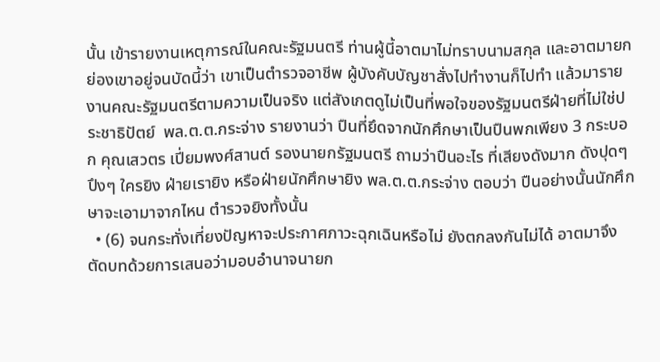นั้น เข้ารายงานเหตุการณ์ในคณะรัฐมนตรี ท่านผู้นี้อาตมาไม่ทราบนามสกุล และอาตมายกย่องเขาอยู่จนบัดนี้ว่า เขาเป็นตำรวจอาชีพ ผู้บังคับบัญชาสั่งไปทำงานก็ไปทำ แล้วมารายงานคณะรัฐมนตรีตามความเป็นจริง แต่สังเกตดูไม่เป็นที่พอใจของรัฐมนตรีฝ่ายที่ไม่ใช่ประชาธิปัตย์  พล.ต.ต.กระจ่าง รายงานว่า ปืนที่ยึดจากนักศึกษาเป็นปืนพกเพียง 3 กระบอก คุณเสวตร เปี่ยมพงศ์สานต์ รองนายกรัฐมนตรี ถามว่าปืนอะไร ที่เสียงดังมาก ดังปุดๆ ปึงๆ ใครยิง ฝ่ายเรายิง หรือฝ่ายนักศึกษายิง พล.ต.ต.กระจ่าง ตอบว่า ปืนอย่างนั้นนักศึกษาจะเอามาจากไหน ตำรวจยิงทั้งนั้น
  • (6) จนกระทั่งเที่ยงปัญหาจะประกาศภาวะฉุกเฉินหรือไม่ ยังตกลงกันไม่ได้ อาตมาจึงตัดบทด้วยการเสนอว่ามอบอำนาจนายก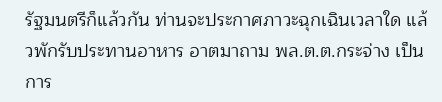รัฐมนตรีก็แล้วกัน ท่านจะประกาศภาวะฉุกเฉินเวลาใด แล้วพักรับประทานอาหาร อาตมาถาม พล.ต.ต.กระจ่าง เป็นการ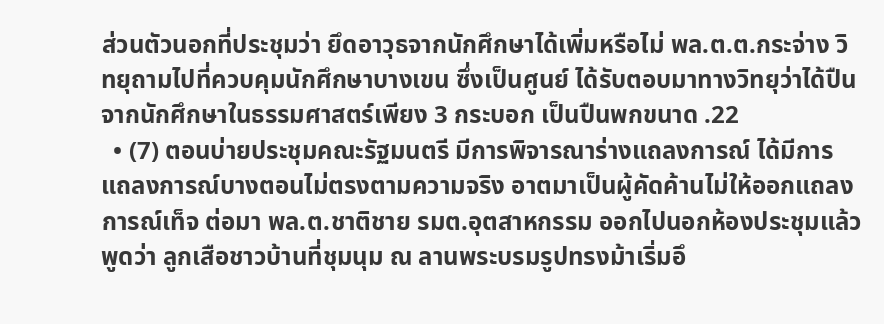ส่วนตัวนอกที่ประชุมว่า ยึดอาวุธจากนักศึกษาได้เพิ่มหรือไม่ พล.ต.ต.กระจ่าง วิทยุถามไปที่ควบคุมนักศึกษาบางเขน ซึ่งเป็นศูนย์ ได้รับตอบมาทางวิทยุว่าได้ปืนจากนักศึกษาในธรรมศาสตร์เพียง 3 กระบอก เป็นปืนพกขนาด .22
  • (7) ตอนบ่ายประชุมคณะรัฐมนตรี มีการพิจารณาร่างแถลงการณ์ ได้มีการแถลงการณ์บางตอนไม่ตรงตามความจริง อาตมาเป็นผู้คัดค้านไม่ให้ออกแถลงการณ์เท็จ ต่อมา พล.ต.ชาติชาย รมต.อุตสาหกรรม ออกไปนอกห้องประชุมแล้วพูดว่า ลูกเสือชาวบ้านที่ชุมนุม ณ ลานพระบรมรูปทรงม้าเริ่มอึ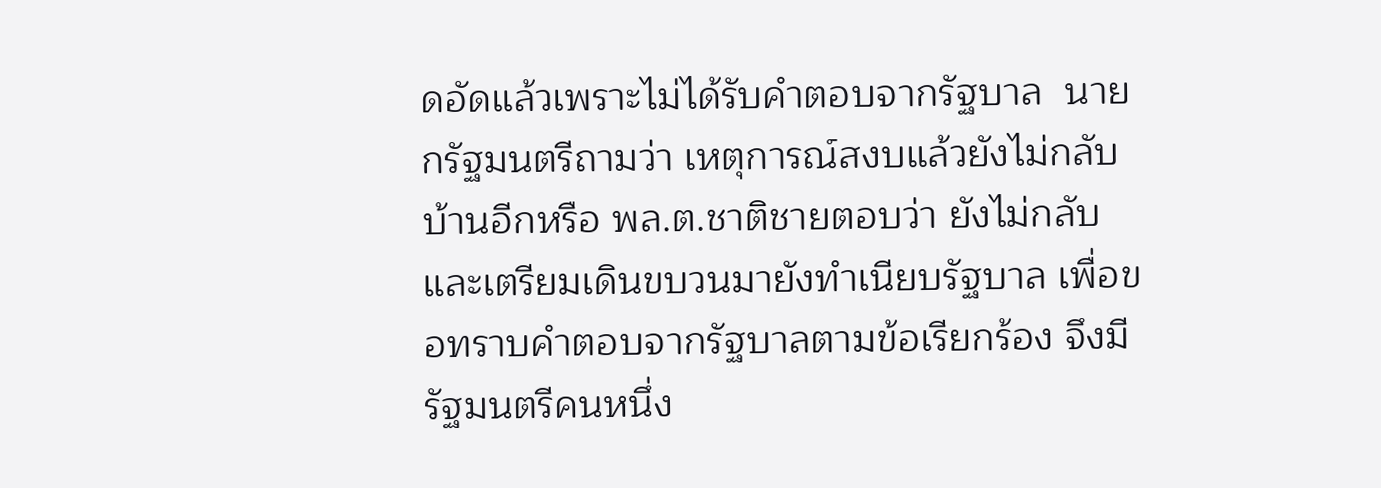ดอัดแล้วเพราะไม่ได้รับคำตอบจากรัฐบาล  นายกรัฐมนตรีถามว่า เหตุการณ์สงบแล้วยังไม่กลับบ้านอีกหรือ พล.ต.ชาติชายตอบว่า ยังไม่กลับ และเตรียมเดินขบวนมายังทำเนียบรัฐบาล เพื่อขอทราบคำตอบจากรัฐบาลตามข้อเรียกร้อง จึงมีรัฐมนตรีคนหนึ่ง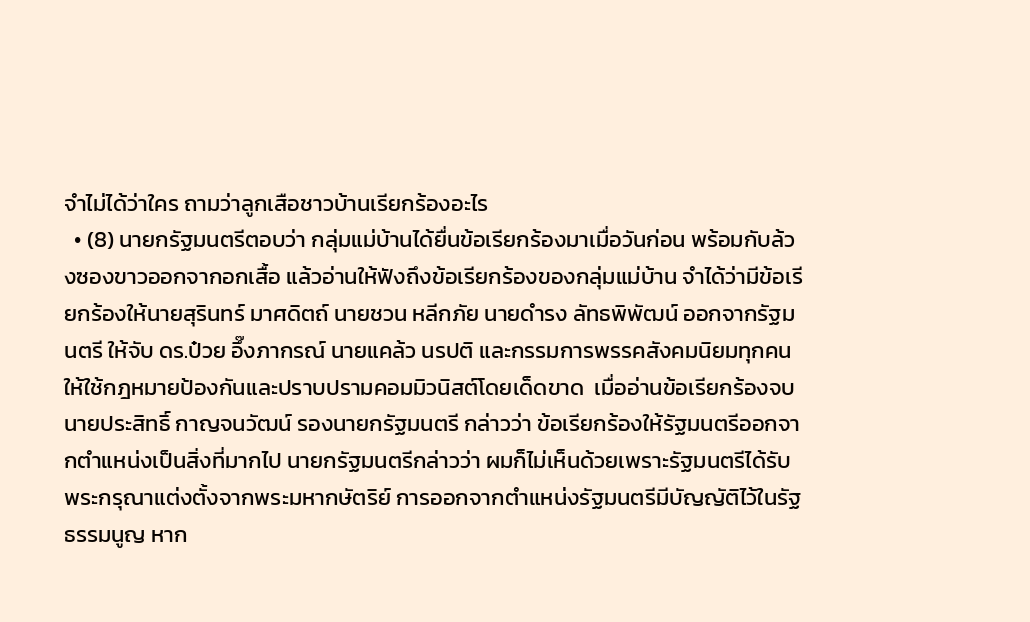จำไม่ได้ว่าใคร ถามว่าลูกเสือชาวบ้านเรียกร้องอะไร
  • (8) นายกรัฐมนตรีตอบว่า กลุ่มแม่บ้านได้ยื่นข้อเรียกร้องมาเมื่อวันก่อน พร้อมกับล้วงซองขาวออกจากอกเสื้อ แล้วอ่านให้ฟังถึงข้อเรียกร้องของกลุ่มแม่บ้าน จำได้ว่ามีข้อเรียกร้องให้นายสุรินทร์ มาศดิตถ์ นายชวน หลีกภัย นายดำรง ลัทธพิพัฒน์ ออกจากรัฐมนตรี ให้จับ ดร.ป๋วย อึ๊งภากรณ์ นายแคล้ว นรปติ และกรรมการพรรคสังคมนิยมทุกคน ให้ใช้กฎหมายป้องกันและปราบปรามคอมมิวนิสต์โดยเด็ดขาด  เมื่ออ่านข้อเรียกร้องจบ นายประสิทธิ์ กาญจนวัฒน์ รองนายกรัฐมนตรี กล่าวว่า ข้อเรียกร้องให้รัฐมนตรีออกจากตำแหน่งเป็นสิ่งที่มากไป นายกรัฐมนตรีกล่าวว่า ผมก็ไม่เห็นด้วยเพราะรัฐมนตรีได้รับพระกรุณาแต่งตั้งจากพระมหากษัตริย์ การออกจากตำแหน่งรัฐมนตรีมีบัญญัติไว้ในรัฐธรรมนูญ หาก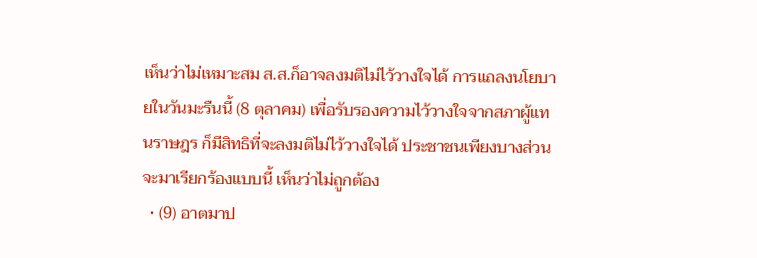เห็นว่าไม่เหมาะสม ส.ส.ก็อาจลงมติไม่ไว้วางใจได้ การแถลงนโยบายในวันมะรืนนี้ (8 ตุลาคม) เพื่อรับรองความไว้วางใจจากสภาผู้แทนราษฎร ก็มีสิทธิที่จะลงมติไม่ไว้วางใจได้ ประชาชนเพียงบางส่วนจะมาเรียกร้องแบบนี้ เห็นว่าไม่ถูกต้อง
  • (9) อาตมาป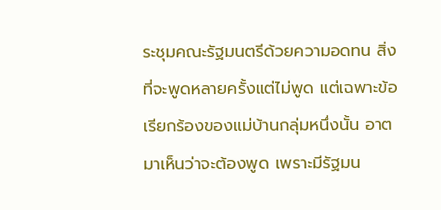ระชุมคณะรัฐมนตรีด้วยความอดทน สิ่งที่จะพูดหลายครั้งแต่ไม่พูด แต่เฉพาะข้อเรียกร้องของแม่บ้านกลุ่มหนึ่งนั้น อาตมาเห็นว่าจะต้องพูด เพราะมีรัฐมน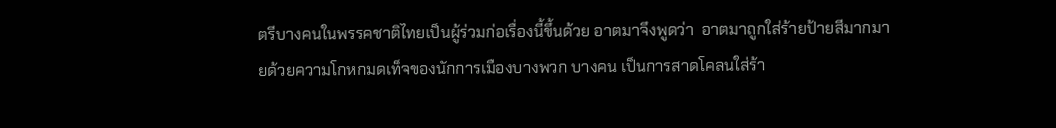ตรีบางคนในพรรคชาติไทยเป็นผู้ร่วมก่อเรื่องนี้ขึ้นด้วย อาตมาจึงพูดว่า  อาตมาถูกใส่ร้ายป้ายสีมากมายด้วยความโกหกมดเท็จของนักการเมืองบางพวก บางคน เป็นการสาดโคลนใส่ร้า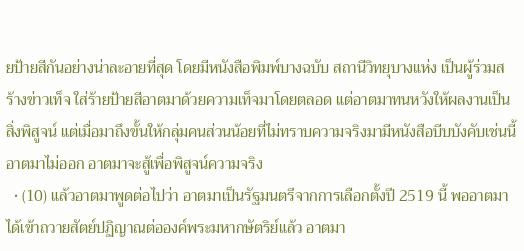ยป้ายสีกันอย่างน่าละอายที่สุด โดยมีหนังสือพิมพ์บางฉบับ สถานีวิทยุบางแห่ง เป็นผู้ร่วมสร้างข่าวเท็จ ใส่ร้ายป้ายสีอาตมาด้วยความเท็จมาโดยตลอด แต่อาตมาทนหวังให้ผลงานเป็นสิ่งพิสูจน์ แต่เมื่อมาถึงขั้นให้กลุ่มคนส่วนน้อยที่ไม่ทราบความจริงมามีหนังสือบีบบังคับเช่นนี้ อาตมาไม่ออก อาตมาจะสู้เพื่อพิสูจน์ความจริง
  • (10) แล้วอาตมาพูดต่อไปว่า อาตมาเป็นรัฐมนตรีจากการเลือกตั้งปี 2519 นี้ พออาตมาได้เข้าถวายสัตย์ปฏิญาณต่อองค์พระมหากษัตริย์แล้ว อาตมา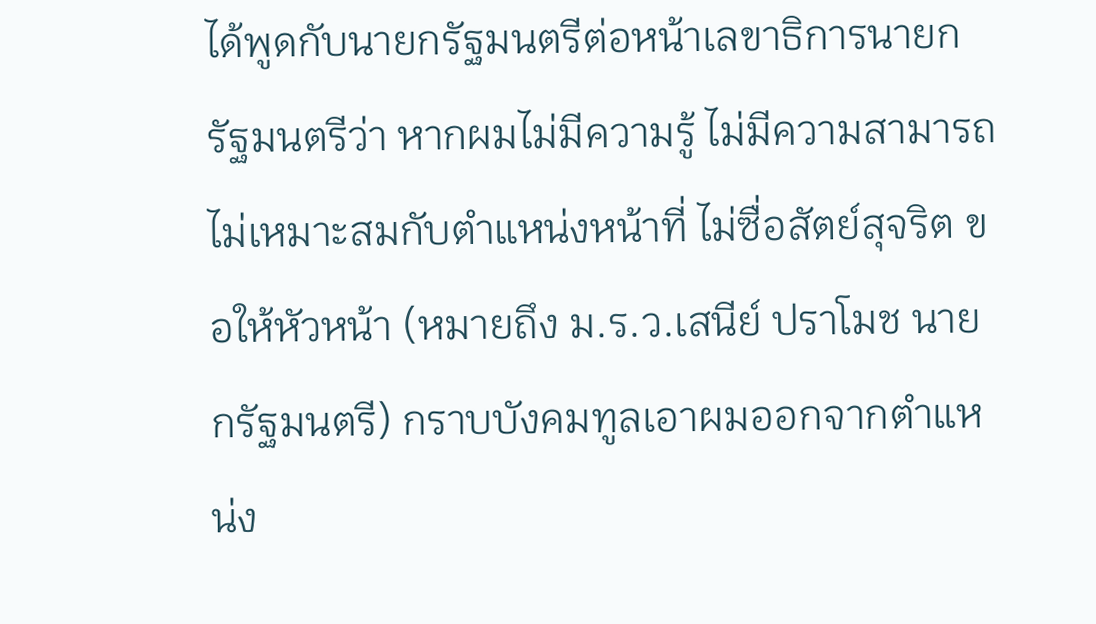ได้พูดกับนายกรัฐมนตรีต่อหน้าเลขาธิการนายกรัฐมนตรีว่า หากผมไม่มีความรู้ ไม่มีความสามารถ ไม่เหมาะสมกับตำแหน่งหน้าที่ ไม่ซื่อสัตย์สุจริต ขอให้หัวหน้า (หมายถึง ม.ร.ว.เสนีย์ ปราโมช นายกรัฐมนตรี) กราบบังคมทูลเอาผมออกจากตำแหน่ง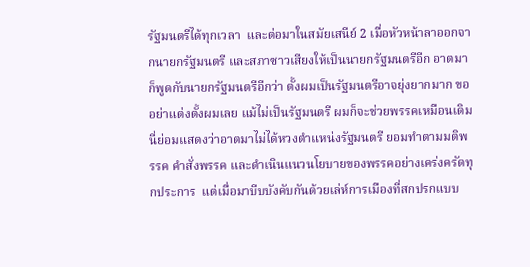รัฐมนตรีได้ทุกเวลา  และต่อมาในสมัยเสนีย์ 2 เมื่อหัวหน้าลาออกจากนายกรัฐมนตรี และสภาซาวเสียงให้เป็นนายกรัฐมนตรีอีก อาตมาก็พูดกับนายกรัฐมนตรีอีกว่า ตั้งผมเป็นรัฐมนตรีอาจยุ่งยากมาก ขออย่าแต่งตั้งผมเลย แม้ไม่เป็นรัฐมนตรี ผมก็จะช่วยพรรคเหมือนเดิม นี่ย่อมแสดงว่าอาตมาไม่ได้หวงตำแหน่งรัฐมนตรี ยอมทำตามมติพรรค คำสั่งพรรค และดำเนินแนวนโยบายของพรรคอย่างเคร่งครัดทุกประการ  แต่เมื่อมาบีบบังคับกันด้วยเล่ห์การเมืองที่สกปรกแบบ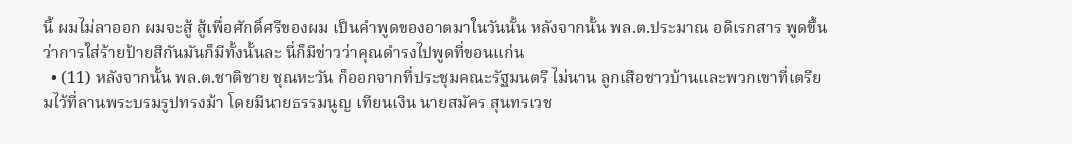นี้ ผมไม่ลาออก ผมจะสู้ สู้เพื่อศักดิ์ศรีของผม เป็นคำพูดของอาตมาในวันนั้น หลังจากนั้น พล.ต.ประมาณ อดิเรกสาร พูดขึ้นว่าการใส่ร้ายป้ายสีกันมันก็มีทั้งนั้นละ นี่ก็มีข่าวว่าคุณดำรงไปพูดที่ขอนแก่น
  • (11) หลังจากนั้น พล.ต.ชาติชาย ชุณหะวัน ก็ออกจากที่ประชุมคณะรัฐมนตรี ไม่นาน ลูกเสือชาวบ้านและพวกเขาที่เตรียมไว้ที่ลานพระบรมรูปทรงม้า โดยมีนายธรรมนูญ เทียนเงิน นายสมัคร สุนทรเวช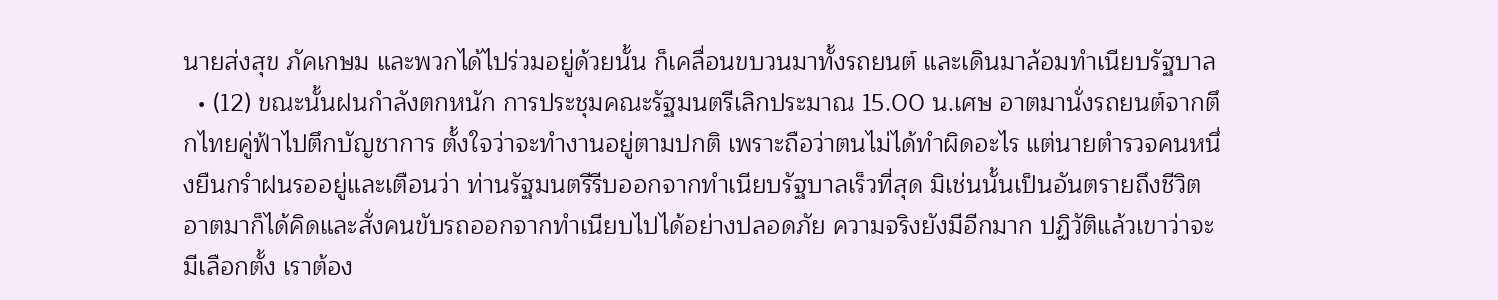นายส่งสุข ภัคเกษม และพวกได้ไปร่วมอยู่ด้วยนั้น ก็เคลื่อนขบวนมาทั้งรถยนต์ และเดินมาล้อมทำเนียบรัฐบาล
  • (12) ขณะนั้นฝนกำลังตกหนัก การประชุมคณะรัฐมนตรีเลิกประมาณ 15.00 น.เศษ อาตมานั่งรถยนต์จากตึกไทยคู่ฟ้าไปตึกบัญชาการ ตั้งใจว่าจะทำงานอยู่ตามปกติ เพราะถือว่าตนไม่ได้ทำผิดอะไร แต่นายตำรวจคนหนึ่งยืนกรำฝนรออยู่และเตือนว่า ท่านรัฐมนตรีรีบออกจากทำเนียบรัฐบาลเร็วที่สุด มิเช่นนั้นเป็นอันตรายถึงชีวิต  อาตมาก็ได้คิดและสั่งคนขับรถออกจากทำเนียบไปได้อย่างปลอดภัย ความจริงยังมีอีกมาก ปฏิวัติแล้วเขาว่าจะมีเลือกตั้ง เราต้อง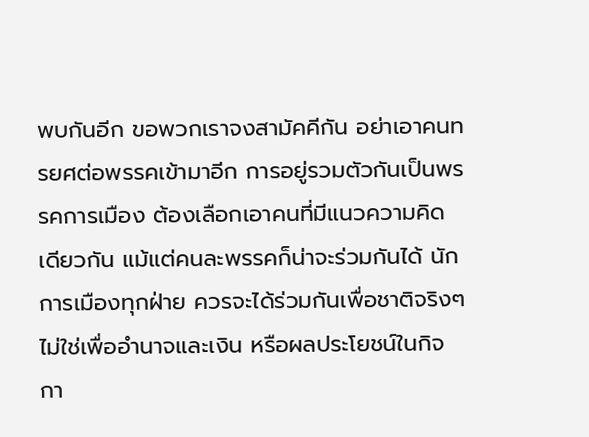พบกันอีก ขอพวกเราจงสามัคคีกัน อย่าเอาคนทรยศต่อพรรคเข้ามาอีก การอยู่รวมตัวกันเป็นพรรคการเมือง ต้องเลือกเอาคนที่มีแนวความคิดเดียวกัน แม้แต่คนละพรรคก็น่าจะร่วมกันได้ นักการเมืองทุกฝ่าย ควรจะได้ร่วมกันเพื่อชาติจริงๆ ไม่ใช่เพื่ออำนาจและเงิน หรือผลประโยชน์ในกิจกา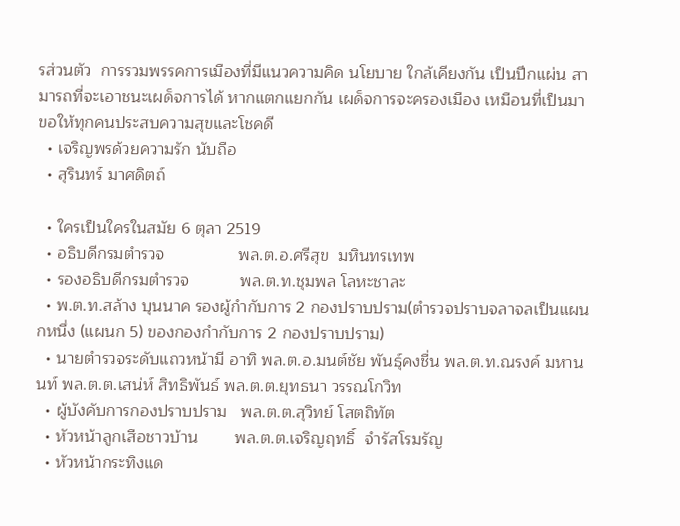รส่วนตัว  การรวมพรรคการเมืองที่มีแนวความคิด นโยบาย ใกล้เคียงกัน เป็นปึกแผ่น สามารถที่จะเอาชนะเผด็จการได้ หากแตกแยกกัน เผด็จการจะครองเมือง เหมือนที่เป็นมา ขอให้ทุกคนประสบความสุขและโชคดี
  • เจริญพรด้วยความรัก นับถือ
  • สุรินทร์ มาศดิตถ์

  • ใครเป็นใครในสมัย 6 ตุลา 2519
  • อธิบดีกรมตำรวจ                พล.ต.อ.ศรีสุข  มหินทรเทพ
  • รองอธิบดีกรมตำรวจ           พล.ต.ท.ชุมพล โลหะชาละ
  • พ.ต.ท.สล้าง บุนนาค รองผู้กำกับการ 2 กองปราบปราม(ตำรวจปราบจลาจลเป็นแผนกหนึ่ง (แผนก 5) ของกองกำกับการ 2 กองปราบปราม)
  • นายตำรวจระดับแถวหน้ามี อาทิ พล.ต.อ.มนต์ชัย พันธุ์คงชื่น พล.ต.ท.ณรงค์ มหานนท์ พล.ต.ต.เสน่ห์ สิทธิพันธ์ พล.ต.ต.ยุทธนา วรรณโกวิท
  • ผู้บังคับการกองปราบปราม   พล.ต.ต.สุวิทย์ โสตถิทัต
  • หัวหน้าลูกเสือชาวบ้าน        พล.ต.ต.เจริญฤทธิ์  จำรัสโรมรัญ
  • หัวหน้ากระทิงแด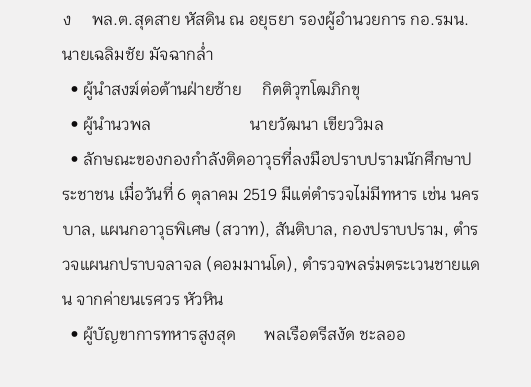ง     พล.ต.สุดสาย หัสดิน ณ อยุธยา รองผู้อำนวยการ กอ.รมน. นายเฉลิมชัย มัจฉากล่ำ
  • ผู้นำสงฆ์ต่อต้านฝ่ายซ้าย     กิตติวุฑโฒภิกขุ
  • ผู้นำนวพล                        นายวัฒนา เขียววิมล
  • ลักษณะของกองกำลังติดอาวุธที่ลงมือปราบปรามนักศึกษาประชาชน เมื่อวันที่ 6 ตุลาคม 2519 มีแต่ตำรวจไม่มีทหาร เช่น นครบาล, แผนกอาวุธพิเศษ (สวาท), สันติบาล, กองปราบปราม, ตำรวจแผนกปราบจลาจล (คอมมานโด), ตำรวจพลร่มตระเวนชายแดน จากค่ายนเรศวร หัวหิน
  • ผู้บัญขาการทหารสูงสุด       พลเรือตรีสงัด ชะลออ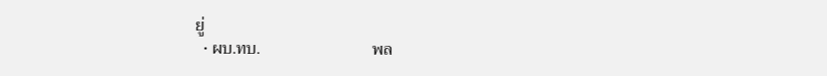ยู่
  • ผบ.ทบ.                           พล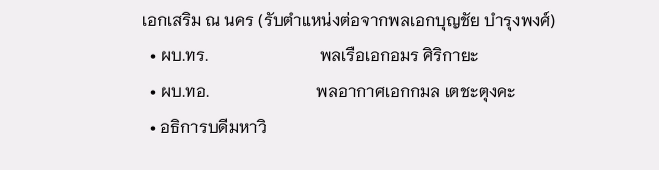เอกเสริม ณ นคร (รับตำแหน่งต่อจากพลเอกบุญชัย บำรุงพงศ์)
  • ผบ.ทร.                           พลเรือเอกอมร ศิริกายะ
  • ผบ.ทอ.                          พลอากาศเอกกมล เตชะตุงคะ
  • อธิการบดีมหาวิ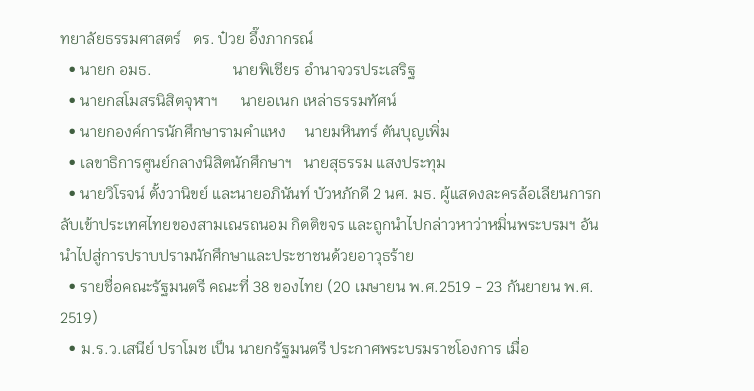ทยาลัยธรรมศาสตร์   ดร. ป๋วย อึ๊งภากรณ์
  • นายก อมธ.                     นายพิเชียร อำนาจวรประเสริฐ
  • นายกสโมสรนิสิตจุฬาฯ      นายอเนก เหล่าธรรมทัศน์
  • นายกองค์การนักศึกษารามคำแหง     นายมหินทร์ ตันบุญเพิ่ม
  • เลขาธิการศูนย์กลางนิสิตนักศึกษาฯ   นายสุธรรม แสงประทุม
  • นายวิโรจน์ ตั้งวานิขย์ และนายอภินันท์ บัวหภักดี 2 นศ. มธ. ผู้แสดงละครล้อเลียนการกลับเข้าประเทศไทยของสามเณรถนอม กิตติขจร และถูกนำไปกล่าวหาว่าหมิ่นพระบรมฯ อันนำไปสู่การปราบปรามนักศึกษาและประชาชนด้วยอาวุธร้าย
  • รายชื่อคณะรัฐมนตรี คณะที่ 38 ของไทย (20 เมษายน พ.ศ.2519 - 23 กันยายน พ.ศ. 2519)
  • ม.ร.ว.เสนีย์ ปราโมช เป็น นายกรัฐมนตรี ประกาศพระบรมราชโองการ เมื่อ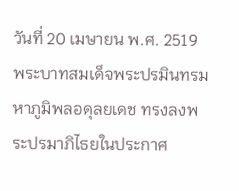วันที่ 20 เมษายน พ.ศ. 2519 พระบาทสมเด็จพระปรมินทรมหาภูมิพลอดุลยเดช ทรงลงพระปรมาภิไธยในประกาศ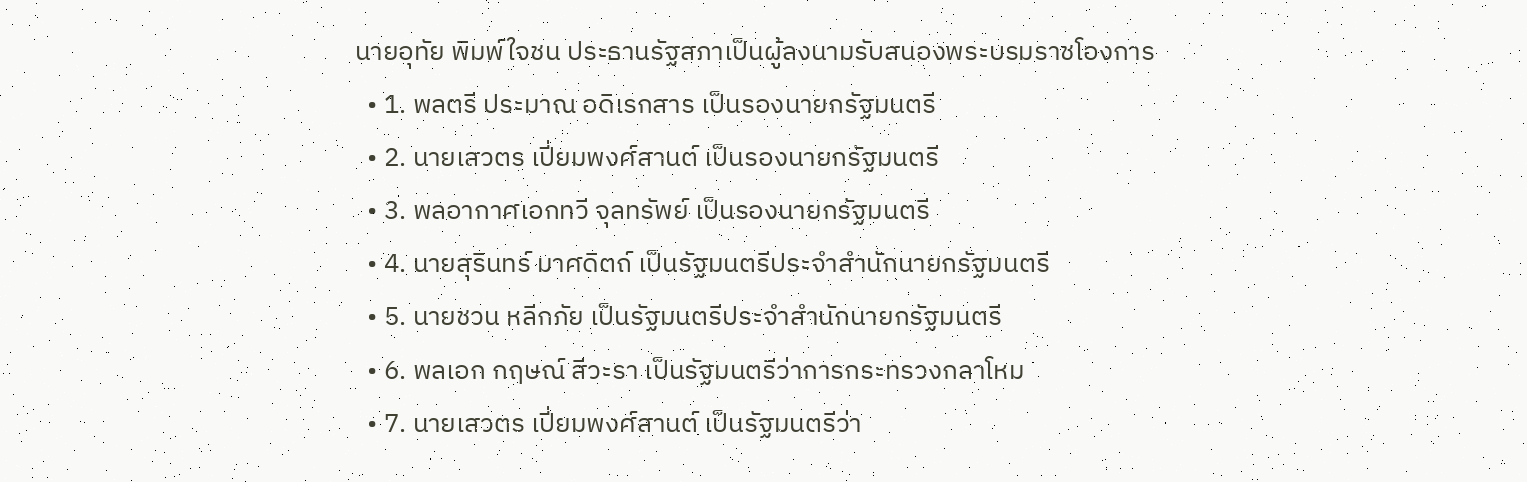นายอุทัย พิมพ์ใจชน ประธานรัฐสภาเป็นผู้ลงนามรับสนองพระบรมราชโองการ
  • 1. พลตรี ประมาณ อดิเรกสาร เป็นรองนายกรัฐมนตรี
  • 2. นายเสวตร เปี่ยมพงศ์สานต์ เป็นรองนายกรัฐมนตรี
  • 3. พลอากาศเอกทวี จุลทรัพย์ เป็นรองนายกรัฐมนตรี
  • 4. นายสุรินทร์ มาศดิตถ์ เป็นรัฐมนตรีประจำสำนักนายกรัฐมนตรี
  • 5. นายชวน หลีกภัย เป็นรัฐมนตรีประจำสำนักนายกรัฐมนตรี
  • 6. พลเอก กฤษณ์ สีวะรา เป็นรัฐมนตรีว่าการกระทรวงกลาโหม
  • 7. นายเสวตร เปี่ยมพงศ์สานต์ เป็นรัฐมนตรีว่า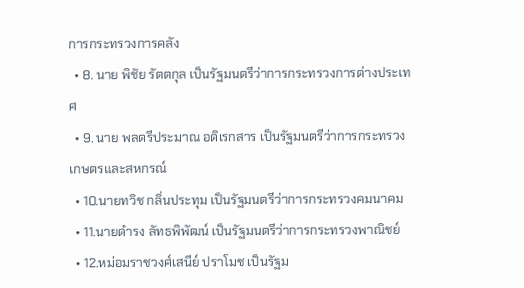การกระทรวงการคลัง
  • 8. นาย พิชัย รัตตกุล เป็นรัฐมนตรีว่าการกระทรวงการต่างประเทศ
  • 9. นาย พลตรีประมาณ อดิเรกสาร เป็นรัฐมนตรีว่าการกระทรวงเกษตรและสหกรณ์
  • 10.นายทวิช กลิ่นประทุม เป็นรัฐมนตรีว่าการกระทรวงคมนาคม
  • 11.นายดำรง ลัทธพิพัฒน์ เป็นรัฐมนตรีว่าการกระทรวงพาณิชย์
  • 12.หม่อมราชวงศ์เสนีย์ ปราโมช เป็นรัฐม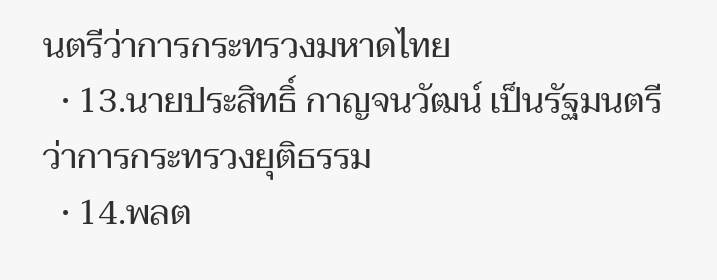นตรีว่าการกระทรวงมหาดไทย
  • 13.นายประสิทธิ์ กาญจนวัฒน์ เป็นรัฐมนตรีว่าการกระทรวงยุติธรรม
  • 14.พลต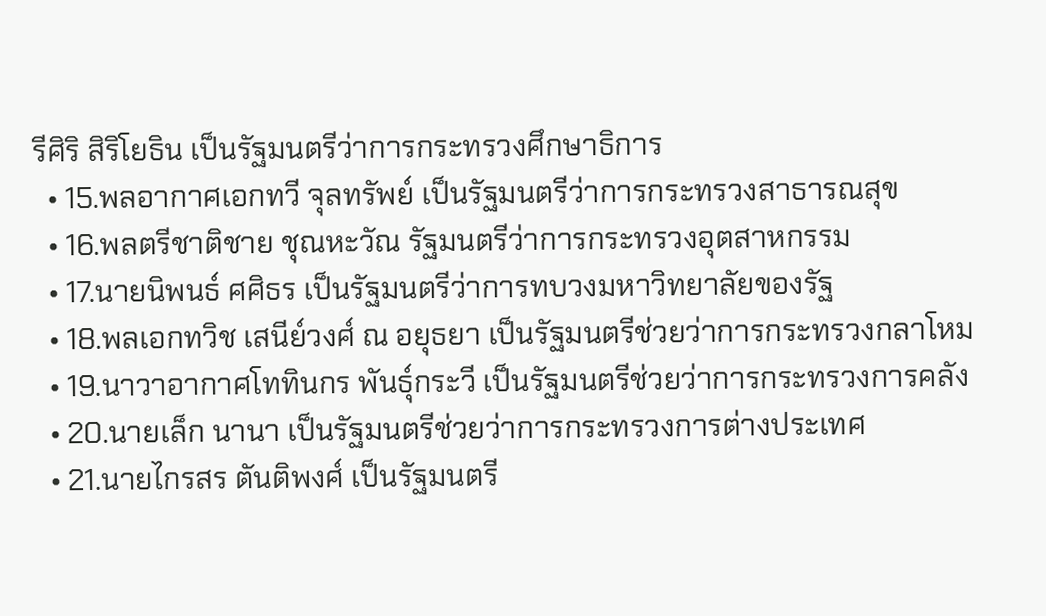รีศิริ สิริโยธิน เป็นรัฐมนตรีว่าการกระทรวงศึกษาธิการ
  • 15.พลอากาศเอกทวี จุลทรัพย์ เป็นรัฐมนตรีว่าการกระทรวงสาธารณสุข
  • 16.พลตรีชาติชาย ชุณหะวัณ รัฐมนตรีว่าการกระทรวงอุตสาหกรรม
  • 17.นายนิพนธ์ ศศิธร เป็นรัฐมนตรีว่าการทบวงมหาวิทยาลัยของรัฐ
  • 18.พลเอกทวิช เสนีย์วงศ์ ณ อยุธยา เป็นรัฐมนตรีช่วยว่าการกระทรวงกลาโหม
  • 19.นาวาอากาศโททินกร พันธุ์กระวี เป็นรัฐมนตรีช่วยว่าการกระทรวงการคลัง
  • 20.นายเล็ก นานา เป็นรัฐมนตรีช่วยว่าการกระทรวงการต่างประเทศ
  • 21.นายไกรสร ตันติพงศ์ เป็นรัฐมนตรี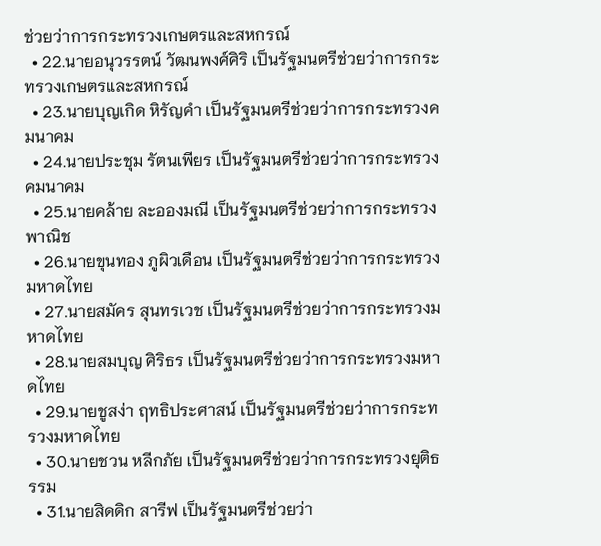ช่วยว่าการกระทรวงเกษตรและสหกรณ์
  • 22.นายอนุวรรตน์ วัฒนพงศ์ศิริ เป็นรัฐมนตรีช่วยว่าการกระทรวงเกษตรและสหกรณ์
  • 23.นายบุญเกิด หิรัญคำ เป็นรัฐมนตรีช่วยว่าการกระทรวงคมนาคม
  • 24.นายประชุม รัตนเพียร เป็นรัฐมนตรีช่วยว่าการกระทรวงคมนาคม
  • 25.นายคล้าย ละอองมณี เป็นรัฐมนตรีช่วยว่าการกระทรวงพาณิช
  • 26.นายขุนทอง ภูผิวเดือน เป็นรัฐมนตรีช่วยว่าการกระทรวงมหาดไทย
  • 27.นายสมัคร สุนทรเวช เป็นรัฐมนตรีช่วยว่าการกระทรวงมหาดไทย
  • 28.นายสมบุญ ศิริธร เป็นรัฐมนตรีช่วยว่าการกระทรวงมหาดไทย
  • 29.นายชูสง่า ฤทธิประศาสน์ เป็นรัฐมนตรีช่วยว่าการกระทรวงมหาดไทย
  • 30.นายชวน หลีกภัย เป็นรัฐมนตรีช่วยว่าการกระทรวงยุติธรรม
  • 31.นายสิดดิก สารีฟ เป็นรัฐมนตรีช่วยว่า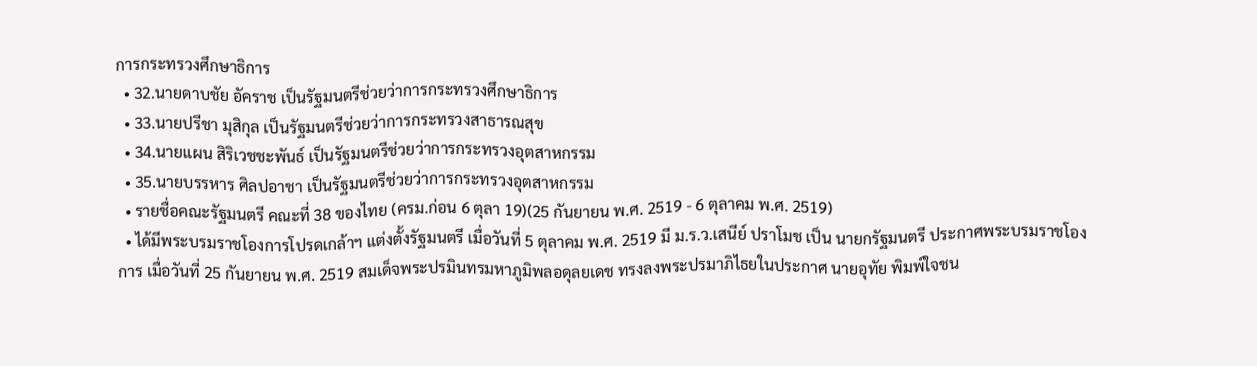การกระทรวงศึกษาธิการ
  • 32.นายดาบชัย อัคราช เป็นรัฐมนตรีช่วยว่าการกระทรวงศึกษาธิการ
  • 33.นายปรีชา มุสิกุล เป็นรัฐมนตรีช่วยว่าการกระทรวงสาธารณสุข
  • 34.นายแผน สิริเวชชะพันธ์ เป็นรัฐมนตรีช่วยว่าการกระทรวงอุตสาหกรรม
  • 35.นายบรรหาร ศิลปอาชา เป็นรัฐมนตรีช่วยว่าการกระทรวงอุตสาหกรรม
  • รายชื่อคณะรัฐมนตรี คณะที่ 38 ของไทย (ครม.ก่อน 6 ตุลา 19)(25 กันยายน พ.ศ. 2519 - 6 ตุลาคม พ.ศ. 2519)
  • ได้มีพระบรมราชโองการโปรดเกล้าฯ แต่งตั้งรัฐมนตรี เมื่อวันที่ 5 ตุลาคม พ.ศ. 2519 มี ม.ร.ว.เสนีย์ ปราโมช เป็น นายกรัฐมนตรี ประกาศพระบรมราชโองการ เมื่อวันที่ 25 กันยายน พ.ศ. 2519 สมเด็จพระปรมินทรมหาภูมิพลอดุลยเดช ทรงลงพระปรมาภิไธยในประกาศ นายอุทัย พิมพ์ใจชน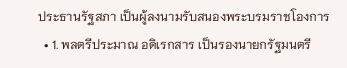ประธานรัฐสภา เป็นผู้ลงนามรับสนองพระบรมราชโองการ
  • 1. พลตรีประมาณ อดิเรกสาร เป็นรองนายกรัฐมนตรี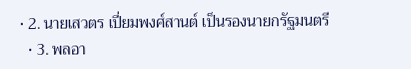• 2. นายเสวตร เปี่ยมพงศ์สานต์ เป็นรองนายกรัฐมนตรี
  • 3. พลอา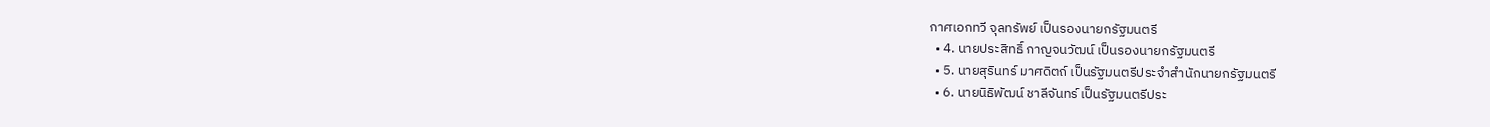กาศเอกทวี จุลทรัพย์ เป็นรองนายกรัฐมนตรี
  • 4. นายประสิทธิ์ กาญจนวัฒน์ เป็นรองนายกรัฐมนตรี
  • 5. นายสุรินทร์ มาศดิตถ์ เป็นรัฐมนตรีประจำสำนักนายกรัฐมนตรี
  • 6. นายนิธิพัฒน์ ชาลีจันทร์ เป็นรัฐมนตรีประ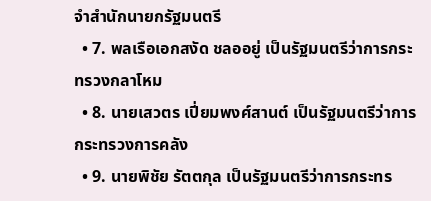จำสำนักนายกรัฐมนตรี
  • 7. พลเรือเอกสงัด ชลออยู่ เป็นรัฐมนตรีว่าการกระทรวงกลาโหม
  • 8. นายเสวตร เปี่ยมพงศ์สานต์ เป็นรัฐมนตรีว่าการกระทรวงการคลัง
  • 9. นายพิชัย รัตตกุล เป็นรัฐมนตรีว่าการกระทร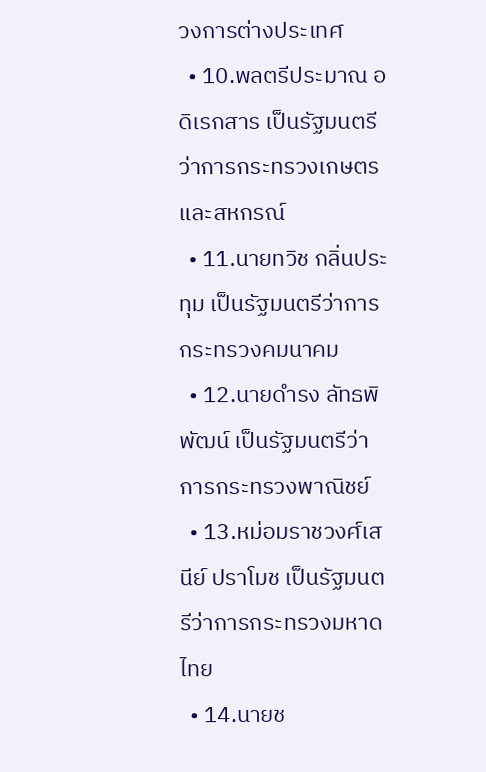วงการต่างประเทศ
  • 10.พลตรีประมาณ อดิเรกสาร เป็นรัฐมนตรีว่าการกระทรวงเกษตรและสหกรณ์
  • 11.นายทวิช กลิ่นประทุม เป็นรัฐมนตรีว่าการกระทรวงคมนาคม
  • 12.นายดำรง ลัทธพิพัฒน์ เป็นรัฐมนตรีว่าการกระทรวงพาณิชย์
  • 13.หม่อมราชวงศ์เสนีย์ ปราโมช เป็นรัฐมนตรีว่าการกระทรวงมหาดไทย
  • 14.นายช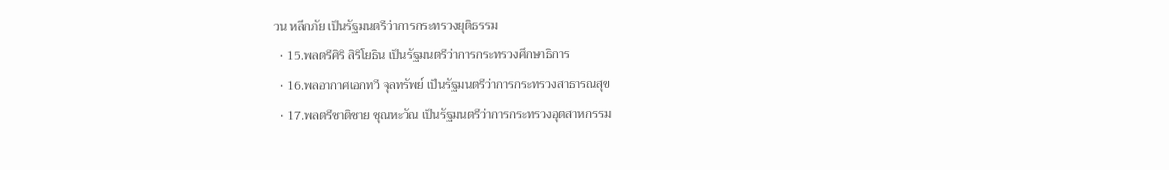วน หลีกภัย เป็นรัฐมนตรีว่าการกระทรวงยุติธรรม
  • 15.พลตรีศิริ สิริโยธิน เป็นรัฐมนตรีว่าการกระทรวงศึกษาธิการ
  • 16.พลอากาศเอกทวี จุลทรัพย์ เป็นรัฐมนตรีว่าการกระทรวงสาธารณสุข
  • 17.พลตรีชาติชาย ชุณหะวัณ เป็นรัฐมนตรีว่าการกระทรวงอุตสาหกรรม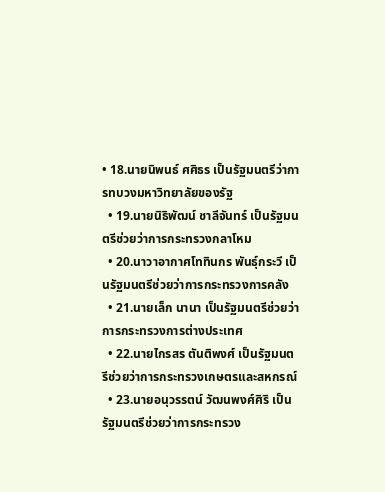• 18.นายนิพนธ์ ศศิธร เป็นรัฐมนตรีว่าการทบวงมหาวิทยาลัยของรัฐ
  • 19.นายนิธิพัฒน์ ชาลีจันทร์ เป็นรัฐมนตรีช่วยว่าการกระทรวงกลาโหม
  • 20.นาวาอากาศโททินกร พันธุ์กระวี เป็นรัฐมนตรีช่วยว่าการกระทรวงการคลัง
  • 21.นายเล็ก นานา เป็นรัฐมนตรีช่วยว่าการกระทรวงการต่างประเทศ
  • 22.นายไกรสร ตันติพงศ์ เป็นรัฐมนตรีช่วยว่าการกระทรวงเกษตรและสหกรณ์
  • 23.นายอนุวรรตน์ วัฒนพงศ์ศิริ เป็นรัฐมนตรีช่วยว่าการกระทรวง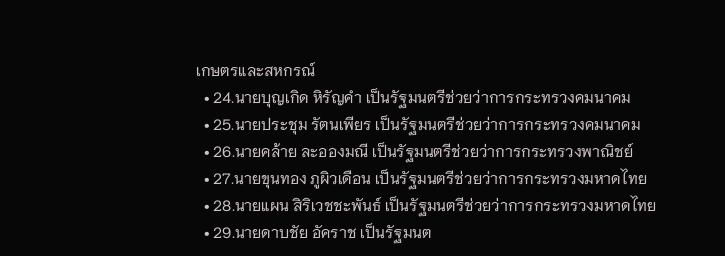เกษตรและสหกรณ์
  • 24.นายบุญเกิด หิรัญคำ เป็นรัฐมนตรีช่วยว่าการกระทรวงคมนาคม
  • 25.นายประชุม รัตนเพียร เป็นรัฐมนตรีช่วยว่าการกระทรวงคมนาคม
  • 26.นายคล้าย ละอองมณี เป็นรัฐมนตรีช่วยว่าการกระทรวงพาณิชย์
  • 27.นายขุนทอง ภูผิวเดือน เป็นรัฐมนตรีช่วยว่าการกระทรวงมหาดไทย
  • 28.นายแผน สิริเวชชะพันธ์ เป็นรัฐมนตรีช่วยว่าการกระทรวงมหาดไทย
  • 29.นายดาบชัย อัคราช เป็นรัฐมนต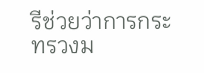รีช่วยว่าการกระทรวงม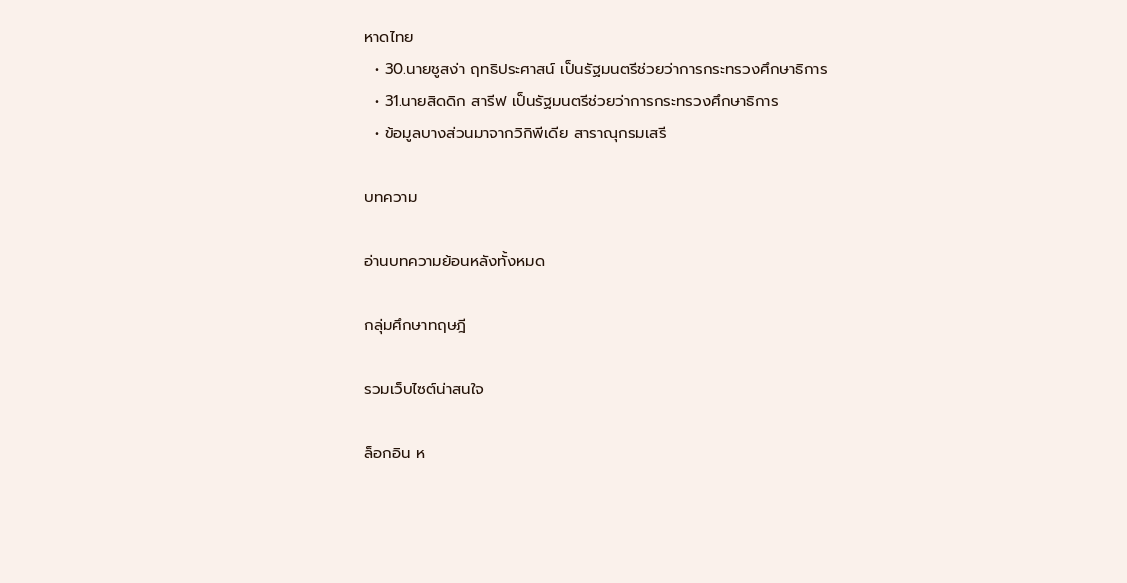หาดไทย
  • 30.นายชูสง่า ฤทธิประศาสน์ เป็นรัฐมนตรีช่วยว่าการกระทรวงศึกษาธิการ
  • 31.นายสิดดิก สารีฟ เป็นรัฐมนตรีช่วยว่าการกระทรวงศึกษาธิการ
  • ข้อมูลบางส่วนมาจากวิกิพีเดีย สาราณุกรมเสรี

บทความ

อ่านบทความย้อนหลังทั้งหมด

กลุ่มศึกษาทฤษฎี

รวมเว็บไซต์น่าสนใจ

ล็อกอิน ห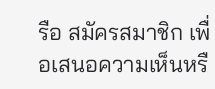รือ สมัครสมาชิก เพื่อเสนอความเห็นหรื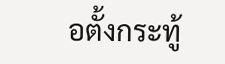อตั้งกระทู้